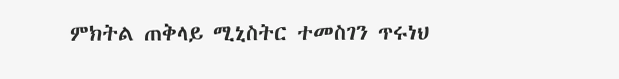ምክትል ጠቅላይ ሚኒስትር ተመስገን ጥሩነህ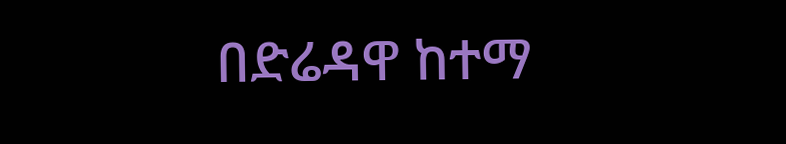በድሬዳዋ ከተማ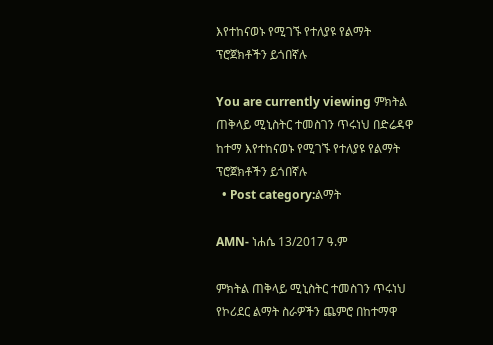እየተከናወኑ የሚገኙ የተለያዩ የልማት ፕሮጀክቶችን ይጎበኛሉ

You are currently viewing ምክትል ጠቅላይ ሚኒስትር ተመስገን ጥሩነህ በድሬዳዋ ከተማ እየተከናወኑ የሚገኙ የተለያዩ የልማት ፕሮጀክቶችን ይጎበኛሉ
  • Post category:ልማት

AMN- ነሐሴ 13/2017 ዓ.ም

ምክትል ጠቅላይ ሚኒስትር ተመስገን ጥሩነህ የኮሪደር ልማት ስራዎችን ጨምሮ በከተማዋ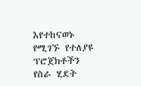እየተከናወኑ የሚገኙ የተለያዩ ፕሮጀክቶችን የስራ ሂደት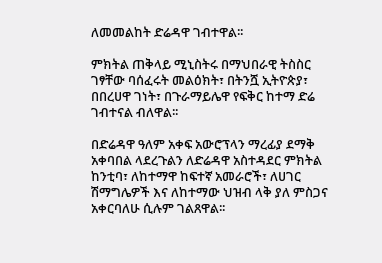ለመመልከት ድሬዳዋ ገብተዋል፡፡

ምክትል ጠቅላይ ሚኒስትሩ በማህበራዊ ትስስር ገፃቸው ባሰፈሩት መልዕክት፣ በትንሿ ኢትዮጵያ፣ በበረሀዋ ገነት፣ በጉራማይሌዋ የፍቅር ከተማ ድሬ ገብተናል ብለዋል፡፡

በድሬዳዋ ዓለም አቀፍ አውሮፕላን ማረፊያ ደማቅ አቀባበል ላደረጉልን ለድሬዳዋ አስተዳደር ምክትል ከንቲባ፣ ለከተማዋ ከፍተኛ አመራሮች፣ ለሀገር ሽማግሌዎች እና ለከተማው ህዝብ ላቅ ያለ ምስጋና አቀርባለሁ ሲሉም ገልጸዋል፡፡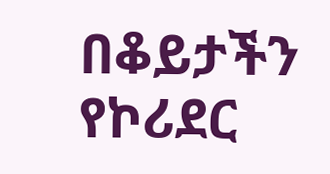በቆይታችን የኮሪደር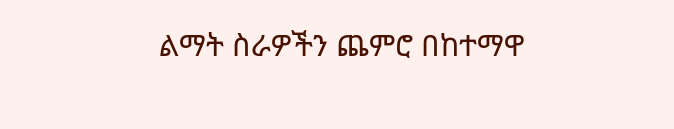ልማት ስራዎችን ጨምሮ በከተማዋ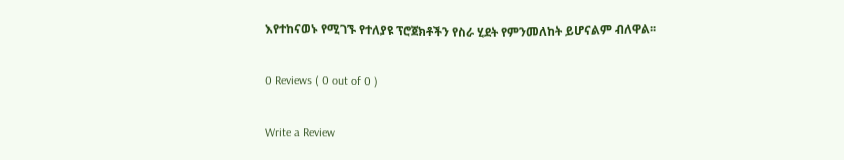እየተከናወኑ የሚገኙ የተለያዩ ፕሮጀክቶችን የስራ ሂደት የምንመለከት ይሆናልም ብለዋል፡፡

0 Reviews ( 0 out of 0 )

Write a Review